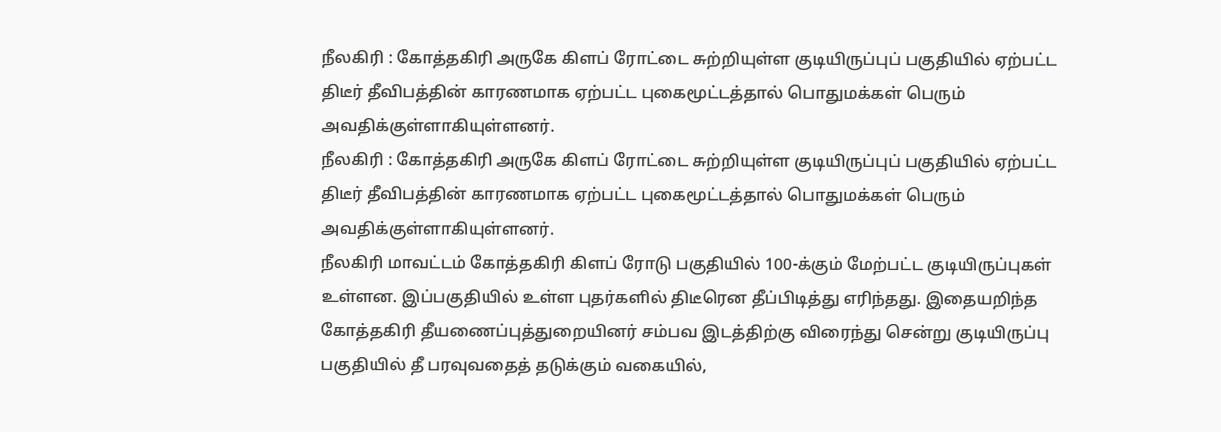நீலகிரி : கோத்தகிரி அருகே கிளப் ரோட்டை சுற்றியுள்ள குடியிருப்புப் பகுதியில் ஏற்பட்ட திடீர் தீவிபத்தின் காரணமாக ஏற்பட்ட புகைமூட்டத்தால் பொதுமக்கள் பெரும் அவதிக்குள்ளாகியுள்ளனர்.
நீலகிரி : கோத்தகிரி அருகே கிளப் ரோட்டை சுற்றியுள்ள குடியிருப்புப் பகுதியில் ஏற்பட்ட திடீர் தீவிபத்தின் காரணமாக ஏற்பட்ட புகைமூட்டத்தால் பொதுமக்கள் பெரும் அவதிக்குள்ளாகியுள்ளனர்.
நீலகிரி மாவட்டம் கோத்தகிரி கிளப் ரோடு பகுதியில் 100-க்கும் மேற்பட்ட குடியிருப்புகள் உள்ளன. இப்பகுதியில் உள்ள புதர்களில் திடீரென தீப்பிடித்து எரிந்தது. இதையறிந்த கோத்தகிரி தீயணைப்புத்துறையினர் சம்பவ இடத்திற்கு விரைந்து சென்று குடியிருப்பு பகுதியில் தீ பரவுவதைத் தடுக்கும் வகையில்,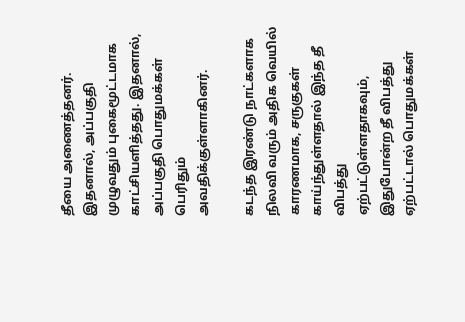தீயை அணைத்தனர். இதனால், அப்பகுதி முழுவதும் புகைமூட்டமாக காட்சியளித்தது. இதனால், அப்பகுதி பொதுமக்கள் பெரிதும் அவதிக்குள்ளாகினர்.

கடந்த இரண்டு நாட்களாக நிலவி வரும் அதிக வெயில் காரணமாக, சருகுகள் காய்ந்துள்ளதால் இந்த தீ விபத்து ஏற்பட்டுள்ளதாகவும், இதுபோன்ற தீ விபத்து ஏற்பட்டால் பொதுமக்கள்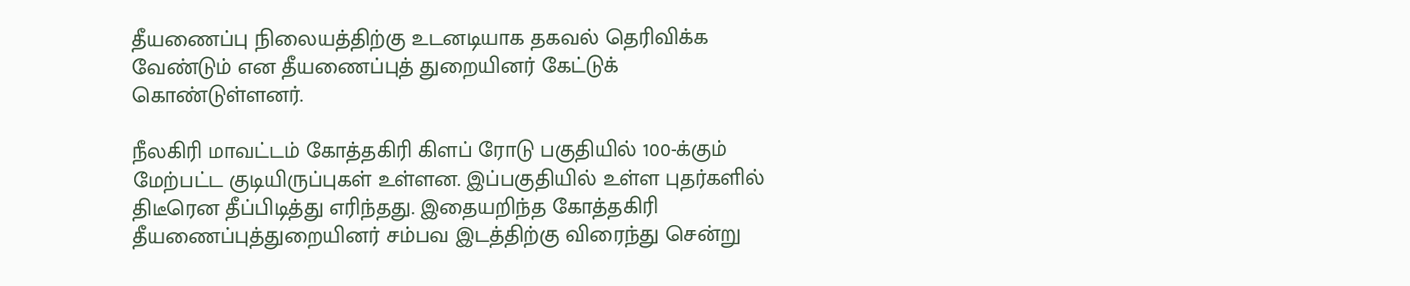தீயணைப்பு நிலையத்திற்கு உடனடியாக தகவல் தெரிவிக்க வேண்டும் என தீயணைப்புத் துறையினர் கேட்டுக் கொண்டுள்ளனர்.

நீலகிரி மாவட்டம் கோத்தகிரி கிளப் ரோடு பகுதியில் 100-க்கும் மேற்பட்ட குடியிருப்புகள் உள்ளன. இப்பகுதியில் உள்ள புதர்களில் திடீரென தீப்பிடித்து எரிந்தது. இதையறிந்த கோத்தகிரி தீயணைப்புத்துறையினர் சம்பவ இடத்திற்கு விரைந்து சென்று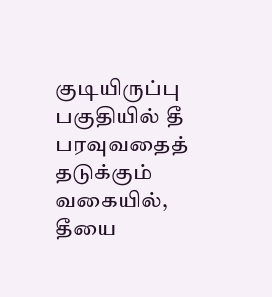குடியிருப்பு பகுதியில் தீ பரவுவதைத் தடுக்கும் வகையில், தீயை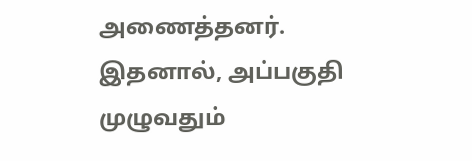அணைத்தனர். இதனால், அப்பகுதி முழுவதும்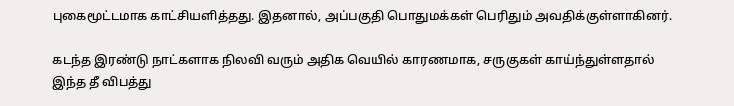புகைமூட்டமாக காட்சியளித்தது. இதனால், அப்பகுதி பொதுமக்கள் பெரிதும் அவதிக்குள்ளாகினர்.

கடந்த இரண்டு நாட்களாக நிலவி வரும் அதிக வெயில் காரணமாக, சருகுகள் காய்ந்துள்ளதால் இந்த தீ விபத்து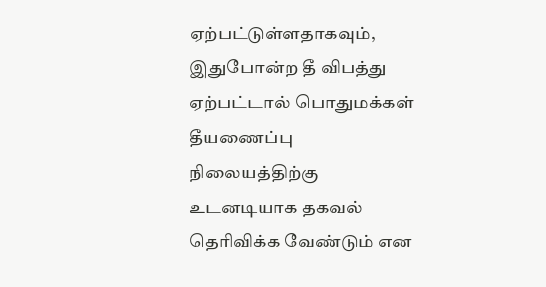ஏற்பட்டுள்ளதாகவும், இதுபோன்ற தீ விபத்து ஏற்பட்டால் பொதுமக்கள் தீயணைப்பு நிலையத்திற்கு உடனடியாக தகவல் தெரிவிக்க வேண்டும் என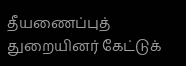தீயணைப்புத் துறையினர் கேட்டுக்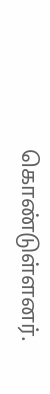கொண்டுள்ளனர்.